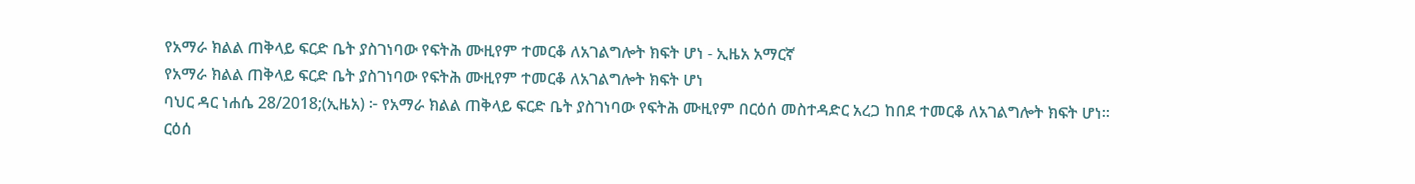የአማራ ክልል ጠቅላይ ፍርድ ቤት ያስገነባው የፍትሕ ሙዚየም ተመርቆ ለአገልግሎት ክፍት ሆነ - ኢዜአ አማርኛ
የአማራ ክልል ጠቅላይ ፍርድ ቤት ያስገነባው የፍትሕ ሙዚየም ተመርቆ ለአገልግሎት ክፍት ሆነ
ባህር ዳር ነሐሴ 28/2018;(ኢዜአ) ፦ የአማራ ክልል ጠቅላይ ፍርድ ቤት ያስገነባው የፍትሕ ሙዚየም በርዕሰ መስተዳድር አረጋ ከበደ ተመርቆ ለአገልግሎት ክፍት ሆነ።
ርዕሰ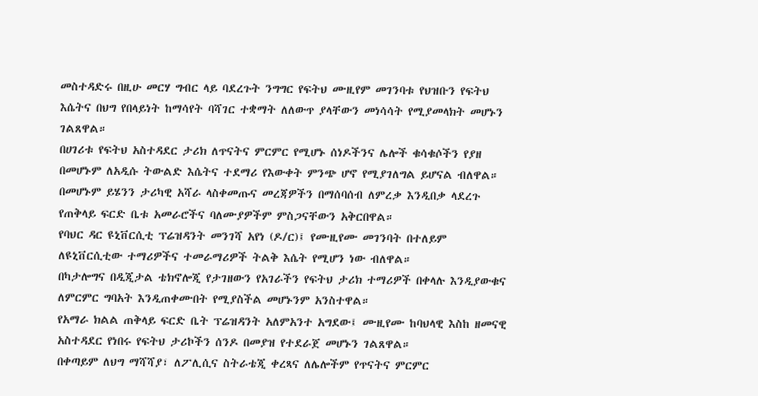መስተዳድሩ በዚሁ መርሃ ግብር ላይ ባደረጉት ንግግር የፍትህ ሙዚየም መገንባቱ የህዝቡን የፍትህ እሴትና በህግ የበላይነት ከማሳየት ባሻገር ተቋማት ለለውጥ ያላቸውን መነሳሳት የሚያመላክት መሆኑን ገልጸዋል።
በሀገሪቱ የፍትህ አስተዳደር ታሪክ ለጥናትና ምርምር የሚሆኑ ሰነዶችንና ሌሎች ቁሳቁሶችን የያዘ በመሆኑም ለአዲሱ ትውልድ እሴትና ተደማሪ የእውቀት ምንጭ ሆኖ የሚያገለግል ይሆናል ብለዋል።
በመሆኑም ይሄንን ታሪካዊ አሻራ ላስቀመጡና መረጃዎችን በማሰባሰብ ለምረቃ እንዲበቃ ላደረጉ የጠቅላይ ፍርድ ቤቱ አመራሮችና ባለሙያዎችም ምስጋናቸውን አቅርበዋል።
የባህር ዳር ዩኒቨርሲቲ ፕሬዝዳንት መንገሻ አየነ (ዶ/ር)፤ የሙዚየሙ መገንባት በተለይም ለዩኒቨርሲቲው ተማሪዎችና ተመራማሪዎች ትልቅ እሴት የሚሆን ነው ብለዋል።
በካታሎግና በዲጂታል ቴክኖሎጂ የታገዘውን የአገራችን የፍትህ ታሪክ ተማሪዎች በቀላሉ እንዲያውቁና ለምርምር ግባአት እንዲጠቀሙበት የሚያስችል መሆኑንም አንስተዋል።
የአማራ ክልል ጠቅላይ ፍርድ ቤት ፕሬዝዳንት አለምአንተ አግደው፤ ሙዚየሙ ከባህላዊ እስከ ዘመናዊ አስተዳደር የነበሩ የፍትህ ታሪኮችን ሰንዶ በመያዝ የተደራጀ መሆኑን ገልጸዋል።
በቀጣይም ለህግ ማሻሻያ፣ ለፖሊሲና ስትራቴጂ ቀረጻና ለሌሎችም የጥናትና ምርምር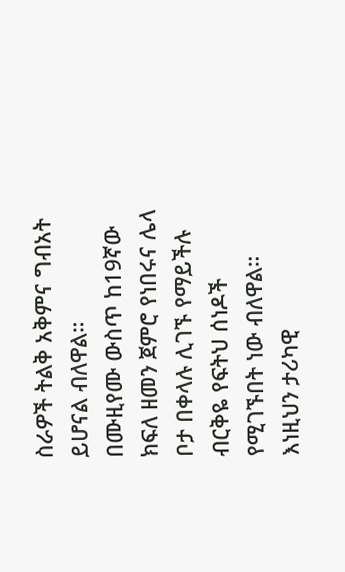ስራዎች ትልቅ አቅምና ግብአት ይሆናል ብለዋል።
በሙዚየሙ ውስጥ ከ19ኛው ክፍለ ዘመን ጀምሮ የነበሩና ሌላ ቦታ በቀላሉ ሊገኙ የማይችሉ ብርቅዬ የፍትህ ሰነዶች የሚገኙበት ነው ብለዋል።
እነዚህን ታሪካዊ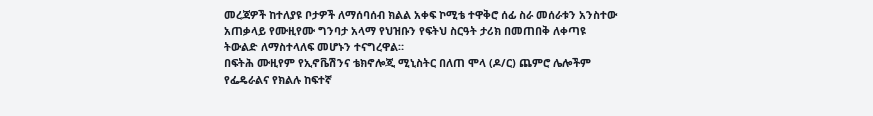መረጃዎች ከተለያዩ ቦታዎች ለማሰባሰብ ክልል አቀፍ ኮሚቴ ተዋቅሮ ሰፊ ስራ መሰራቱን አንስተው አጠቃላይ የሙዚየሙ ግንባታ አላማ የህዝቡን የፍትህ ስርዓት ታሪክ በመጠበቅ ለቀጣዩ ትውልድ ለማስተላለፍ መሆኑን ተናግረዋል።
በፍትሕ ሙዚየም የኢኖቬሽንና ቴክኖሎጂ ሚኒስትር በለጠ ሞላ (ዶ/ር) ጨምሮ ሌሎችም የፌዴራልና የክልሉ ከፍተኛ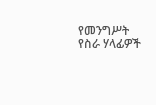የመንግሥት የስራ ሃላፊዎች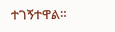ተገኝተዋል።